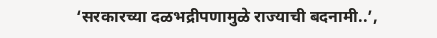‘सरकारच्या दळभद्रीपणामुळे राज्याची बदनामी..’,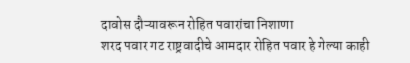दावोस दौऱ्यावरून रोहित पवारांचा निशाणा
शरद पवार गट राष्ट्रवादीचे आमदार रोहित पवार हे गेल्या काही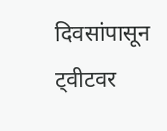दिवसांपासून ट्वीटवर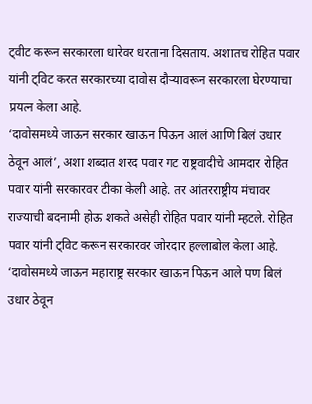ट्वीट करून सरकारला धारेवर धरताना दिसताय. अशातच रोहित पवार यांनी ट्विट करत सरकारच्या दावोस दौऱ्यावरून सरकारला घेरण्याचा प्रयत्न केला आहे.
‘दावोसमध्ये जाऊन सरकार खाऊन पिऊन आलं आणि बिलं उधार ठेवून आलं’, अशा शब्दात शरद पवार गट राष्ट्रवादीचे आमदार रोहित पवार यांनी सरकारवर टीका केली आहे. तर आंतरराष्ट्रीय मंचावर राज्याची बदनामी होऊ शकते असेही रोहित पवार यांनी म्हटले. रोहित पवार यांनी ट्विट करून सरकारवर जोरदार हल्लाबोल केला आहे. ‘दावोसमध्ये जाऊन महाराष्ट्र सरकार खाऊन पिऊन आले पण बिलं उधार ठेवून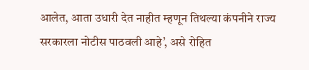आलेत, आता उधारी देत नाहीत म्हणून तिथल्या कंपनीने राज्य सरकारला नोटीस पाठवली आहे’, असे रोहित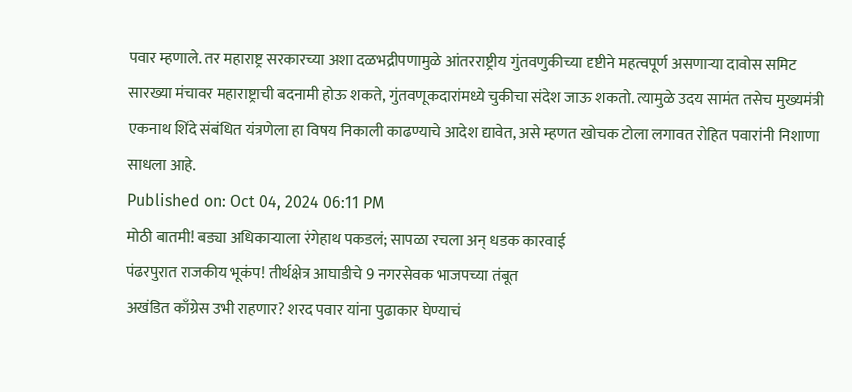पवार म्हणाले. तर महाराष्ट्र सरकारच्या अशा दळभद्रीपणामुळे आंतरराष्ट्रीय गुंतवणुकीच्या दृष्टीने महत्वपूर्ण असणाऱ्या दावोस समिट सारख्या मंचावर महाराष्ट्राची बदनामी होऊ शकते, गुंतवणूकदारांमध्ये चुकीचा संदेश जाऊ शकतो. त्यामुळे उदय सामंत तसेच मुख्यमंत्री एकनाथ शिंदे संबंधित यंत्रणेला हा विषय निकाली काढण्याचे आदेश द्यावेत, असे म्हणत खोचक टोला लगावत रोहित पवारांनी निशाणा साधला आहे.
Published on: Oct 04, 2024 06:11 PM
मोठी बातमी! बड्या अधिकाऱ्याला रंगेहाथ पकडलं; सापळा रचला अन् धडक कारवाई
पंढरपुरात राजकीय भूकंप! तीर्थक्षेत्र आघाडीचे 9 नगरसेवक भाजपच्या तंबूत
अखंडित काँग्रेस उभी राहणार? शरद पवार यांना पुढाकार घेण्याचं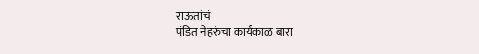राऊतांचं
पंडित नेहरुंचा कार्यकाळ बारा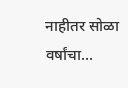नाहीतर सोळा वर्षांचा...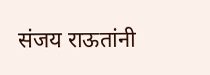संजय राऊतांनी